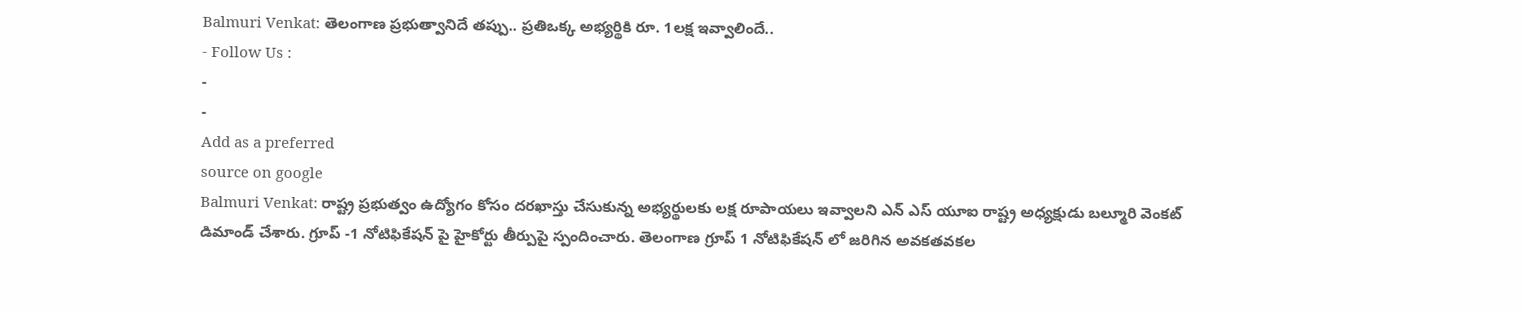Balmuri Venkat: తెలంగాణ ప్రభుత్వానిదే తప్పు.. ప్రతిఒక్క అభ్యర్థికి రూ. 1లక్ష ఇవ్వాలిందే..
- Follow Us :
-
-
Add as a preferred
source on google
Balmuri Venkat: రాష్ట్ర ప్రభుత్వం ఉద్యోగం కోసం దరఖాస్తు చేసుకున్న అభ్యర్థులకు లక్ష రూపాయలు ఇవ్వాలని ఎన్ ఎస్ యూఐ రాష్ట్ర అధ్యక్షుడు బల్మూరి వెంకట్ డిమాండ్ చేశారు. గ్రూప్ -1 నోటిఫికేషన్ పై హైకోర్టు తీర్పుపై స్పందించారు. తెలంగాణ గ్రూప్ 1 నోటిఫికేషన్ లో జరిగిన అవకతవకల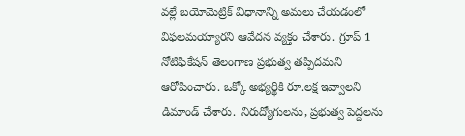వల్లే బయోమెట్రిక్ విధానాన్ని అమలు చేయడంలో విఫలమయ్యారని ఆవేదన వ్యక్తం చేశారు. గ్రూప్ 1 నోటిఫికేషన్ తెలంగాణ ప్రభుత్వ తప్పిదమని ఆరోపించారు. ఒక్కో అభ్యర్థికి రూ.లక్ష ఇవ్వాలని డిమాండ్ చేశారు. నిరుద్యోగులను, ప్రభుత్వ పెద్దలను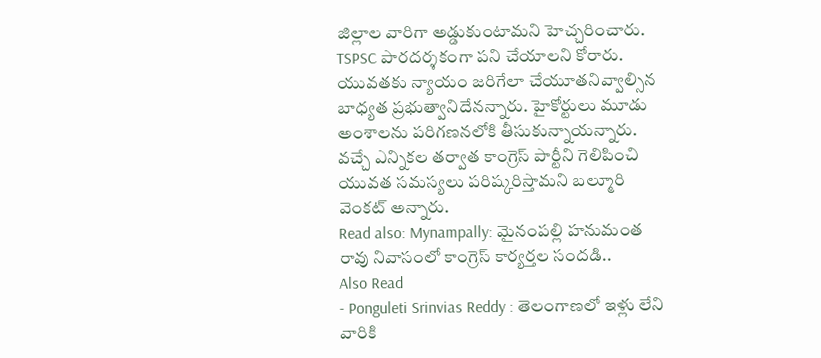జిల్లాల వారిగా అడ్డుకుంటామని హెచ్చరించారు. TSPSC పారదర్శకంగా పని చేయాలని కోరారు. యువతకు న్యాయం జరిగేలా చేయూతనివ్వాల్సిన బాధ్యత ప్రభుత్వానిదేనన్నారు. హైకోర్టులు మూడు అంశాలను పరిగణనలోకి తీసుకున్నాయన్నారు. వచ్చే ఎన్నికల తర్వాత కాంగ్రెస్ పార్టీని గెలిపించి యువత సమస్యలు పరిష్కరిస్తామని బల్మూరి వెంకట్ అన్నారు.
Read also: Mynampally: మైనంపల్లి హనుమంత రావు నివాసంలో కాంగ్రెస్ కార్యర్తల సందడి..
Also Read
- Ponguleti Srinvias Reddy : తెలంగాణలో ఇళ్లు లేని వారికి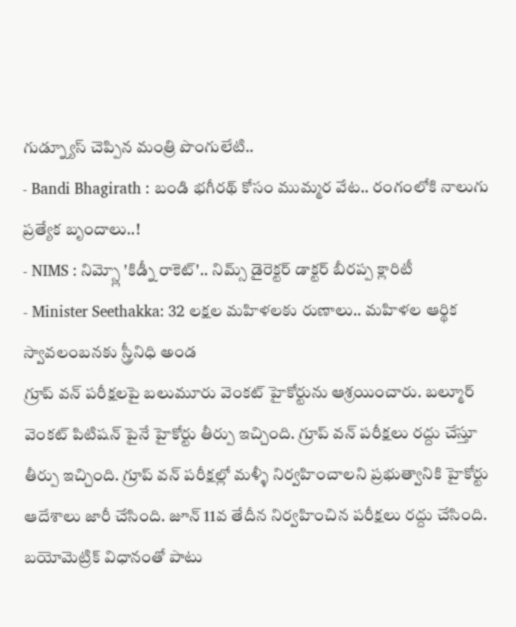గుడ్న్యూస్ చెప్పిన మంత్రి పొంగులేటి..
- Bandi Bhagirath : బండి భగీరథ్ కోసం ముమ్మర వేట.. రంగంలోకి నాలుగు ప్రత్యేక బృందాలు..!
- NIMS : నిమ్స్లో 'కిడ్నీ రాకెట్'.. నిమ్స్ డైరెక్టర్ డాక్టర్ బీరప్ప క్లారిటీ
- Minister Seethakka: 32 లక్షల మహిళలకు రుణాలు.. మహిళల ఆర్థిక స్వావలంబనకు స్త్రీనిధి అండ
గ్రూప్ వన్ పరీక్షలపై బలుమూరు వెంకట్ హైకోర్టును ఆశ్రయించారు. బల్మూర్ వెంకట్ పిటిషన్ పైనే హైకోర్టు తీర్పు ఇచ్చింది. గ్రూప్ వన్ పరీక్షలు రద్దు చేస్తూ తీర్పు ఇచ్చింది. గ్రూప్ వన్ పరీక్షల్లో మళ్ళీ నిర్వహించాలని ప్రభుత్వానికి హైకోర్టు ఆదేశాలు జారీ చేసింది. జూన్ 11వ తేదీన నిర్వహించిన పరీక్షలు రద్దు చేసింది. బయోమెట్రిక్ విధానంతో పాటు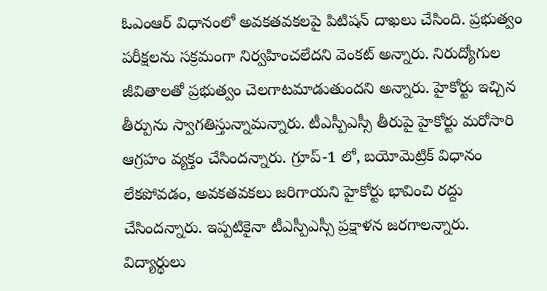ఓఎంఆర్ విధానంలో అవకతవకలపై పిటిషన్ దాఖలు చేసింది. ప్రభుత్వం పరీక్షలను సక్రమంగా నిర్వహించలేదని వెంకట్ అన్నారు. నిరుద్యోగుల జీవితాలతో ప్రభుత్వం చెలగాటమాడుతుందని అన్నారు. హైకోర్టు ఇచ్చిన తీర్పును స్వాగతిస్తున్నామన్నారు. టీఎస్పీఎస్సీ తీరుపై హైకోర్టు మరోసారి ఆగ్రహం వ్యక్తం చేసిందన్నారు. గ్రూప్-1 లో, బయోమెట్రిక్ విధానం లేకపోవడం, అవకతవకలు జరిగాయని హైకోర్టు భావించి రద్దు చేసిందన్నారు. ఇప్పటికైనా టీఎస్పీఎస్సీ ప్రక్షాళన జరగాలన్నారు. విద్యార్థులు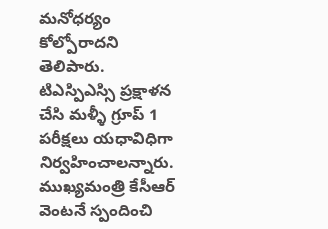మనోధర్యం కోల్పోరాదని తెలిపారు. టిఎస్పిఎస్సి ప్రక్షాళన చేసి మళ్ళీ గ్రూప్ 1 పరీక్షలు యధావిధిగా నిర్వహించాలన్నారు. ముఖ్యమంత్రి కేసీఆర్ వెంటనే స్పందించి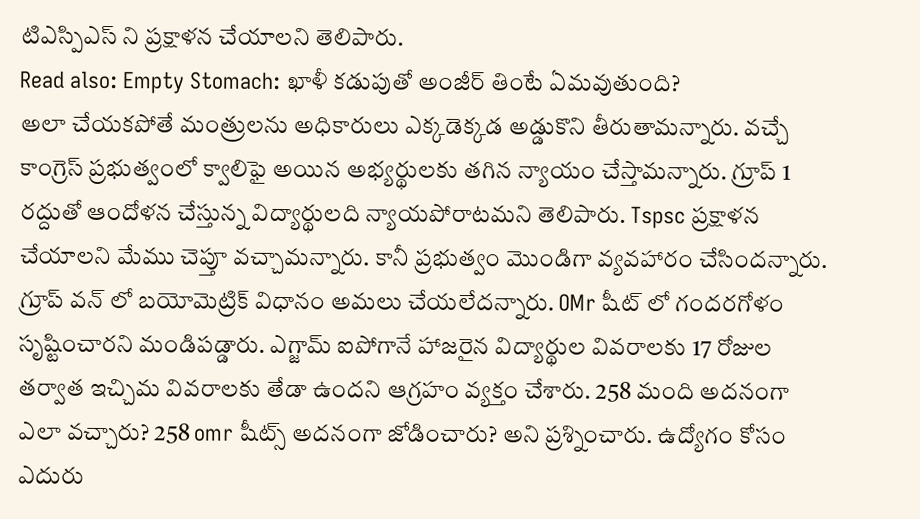టిఎస్పిఎస్ ని ప్రక్షాళన చేయాలని తెలిపారు.
Read also: Empty Stomach: ఖాళీ కడుపుతో అంజీర్ తింటే ఏమవుతుంది?
అలా చేయకపోతే మంత్రులను అధికారులు ఎక్కడెక్కడ అడ్డుకొని తీరుతామన్నారు. వచ్చే కాంగ్రెస్ ప్రభుత్వంలో క్వాలిఫై అయిన అభ్యర్థులకు తగిన న్యాయం చేస్తామన్నారు. గ్రూప్ 1 రద్దుతో ఆందోళన చేస్తున్న విద్యార్థులది న్యాయపోరాటమని తెలిపారు. Tspsc ప్రక్షాళన చేయాలని మేము చెప్తూ వచ్చామన్నారు. కానీ ప్రభుత్వం మొండిగా వ్యవహారం చేసిందన్నారు. గ్రూప్ వన్ లో బయోమెట్రిక్ విధానం అమలు చేయలేదన్నారు. OMr షీట్ లో గందరగోళం సృష్టించారని మండిపడ్డారు. ఎగ్జామ్ ఐపోగానే హాజరైన విద్యార్థుల వివరాలకు 17 రోజుల తర్వాత ఇచ్చిమ వివరాలకు తేడా ఉందని ఆగ్రహం వ్యక్తం చేశారు. 258 మంది అదనంగా ఎలా వచ్చారు? 258 omr షీట్స్ అదనంగా జోడించారు? అని ప్రశ్నించారు. ఉద్యోగం కోసం ఎదురు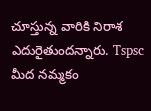చూస్తున్న వారికి నిరాశ ఎదురైతుందన్నారు. Tspsc మీద నమ్మకం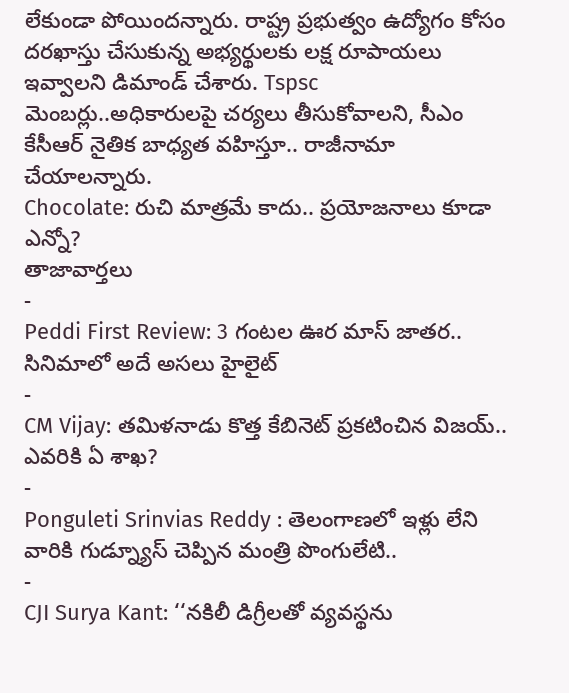లేకుండా పోయిందన్నారు. రాష్ట్ర ప్రభుత్వం ఉద్యోగం కోసం దరఖాస్తు చేసుకున్న అభ్యర్థులకు లక్ష రూపాయలు ఇవ్వాలని డిమాండ్ చేశారు. Tspsc మెంబర్లు..అధికారులపై చర్యలు తీసుకోవాలని, సీఎం కేసీఆర్ నైతిక బాధ్యత వహిస్తూ.. రాజీనామా చేయాలన్నారు.
Chocolate: రుచి మాత్రమే కాదు.. ప్రయోజనాలు కూడా ఎన్నో?
తాజావార్తలు
-
Peddi First Review: 3 గంటల ఊర మాస్ జాతర.. సినిమాలో అదే అసలు హైలైట్
-
CM Vijay: తమిళనాడు కొత్త కేబినెట్ ప్రకటించిన విజయ్.. ఎవరికి ఏ శాఖ?
-
Ponguleti Srinvias Reddy : తెలంగాణలో ఇళ్లు లేని వారికి గుడ్న్యూస్ చెప్పిన మంత్రి పొంగులేటి..
-
CJI Surya Kant: ‘‘నకిలీ డిగ్రీలతో వ్యవస్థను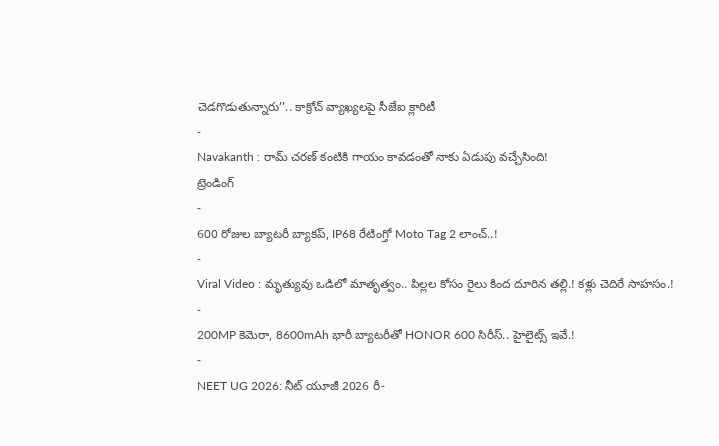చెడగొడుతున్నారు’’.. కాక్రోచ్ వ్యాఖ్యలపై సీజేఐ క్లారిటీ
-
Navakanth : రామ్ చరణ్ కంటికి గాయం కావడంతో నాకు ఏడుపు వచ్చేసింది!
ట్రెండింగ్
-
600 రోజుల బ్యాటరీ బ్యాకప్, IP68 రేటింగ్తో Moto Tag 2 లాంచ్..!
-
Viral Video : మృత్యువు ఒడిలో మాతృత్వం.. పిల్లల కోసం రైలు కింద దూరిన తల్లి.! కళ్లు చెదిరే సాహసం.!
-
200MP కెమెరా, 8600mAh భారీ బ్యాటరీతో HONOR 600 సిరీస్.. హైలైట్స్ ఇవే.!
-
NEET UG 2026: నీట్ యూజీ 2026 రీ-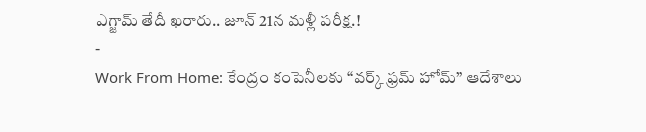ఎగ్జామ్ తేదీ ఖరారు.. జూన్ 21న మళ్లీ పరీక్ష.!
-
Work From Home: కేంద్రం కంపెనీలకు “వర్క్ ఫ్రమ్ హోమ్” ఆదేశాలు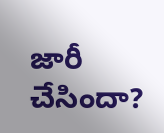జారీ చేసిందా?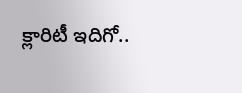క్లారిటీ ఇదిగో..